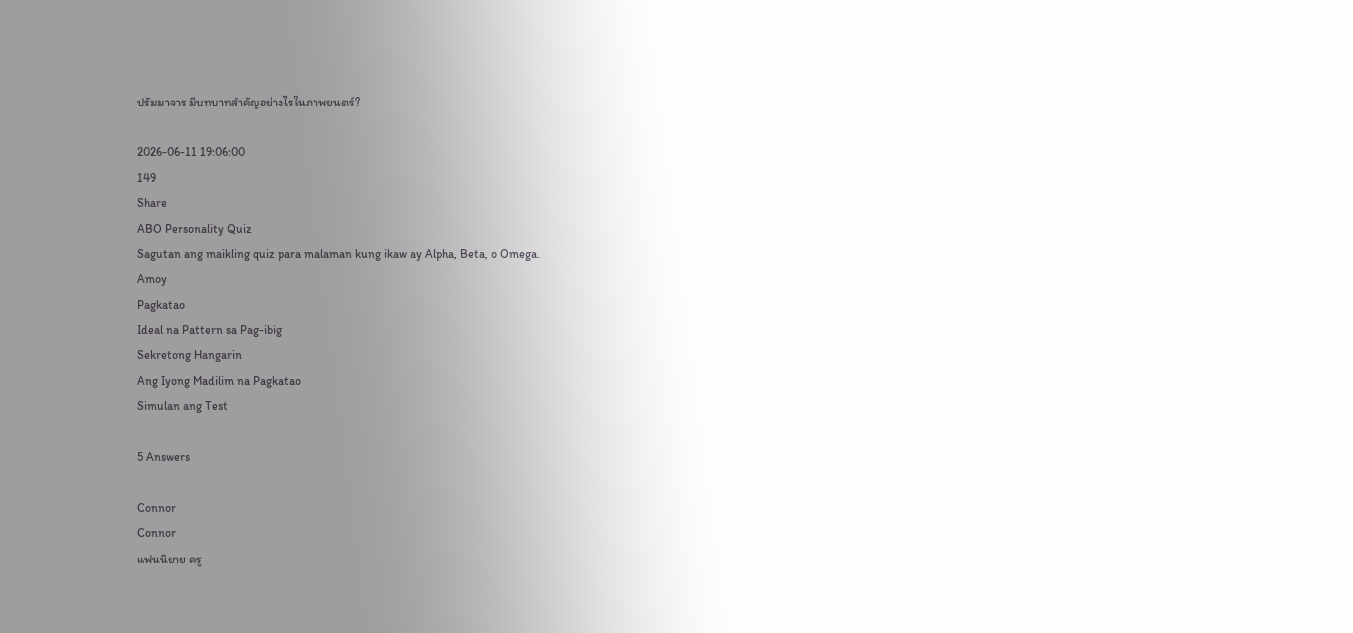ปรัมมาจาร มีบทบาทสำคัญอย่างไรในภาพยนตร์?

2026-06-11 19:06:00
149
Share
ABO Personality Quiz
Sagutan ang maikling quiz para malaman kung ikaw ay Alpha, Beta, o Omega.
Amoy
Pagkatao
Ideal na Pattern sa Pag-ibig
Sekretong Hangarin
Ang Iyong Madilim na Pagkatao
Simulan ang Test

5 Answers

Connor
Connor
แฟนนิยาย ครู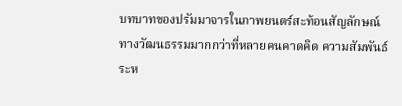บทบาทของปรัมมาจารในภาพยนตร์สะท้อนสัญลักษณ์ทางวัฒนธรรมมากกว่าที่หลายคนคาดคิด ความสัมพันธ์ระห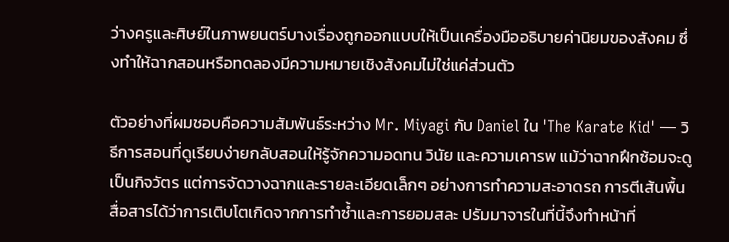ว่างครูและศิษย์ในภาพยนตร์บางเรื่องถูกออกแบบให้เป็นเครื่องมืออธิบายค่านิยมของสังคม ซึ่งทำให้ฉากสอนหรือทดลองมีความหมายเชิงสังคมไม่ใช่แค่ส่วนตัว

ตัวอย่างที่ผมชอบคือความสัมพันธ์ระหว่าง Mr. Miyagi กับ Daniel ใน 'The Karate Kid' — วิธีการสอนที่ดูเรียบง่ายกลับสอนให้รู้จักความอดทน วินัย และความเคารพ แม้ว่าฉากฝึกซ้อมจะดูเป็นกิจวัตร แต่การจัดวางฉากและรายละเอียดเล็กๆ อย่างการทำความสะอาดรถ การตีเส้นพื้น สื่อสารได้ว่าการเติบโตเกิดจากการทำซ้ำและการยอมสละ ปรัมมาจารในที่นี้จึงทำหน้าที่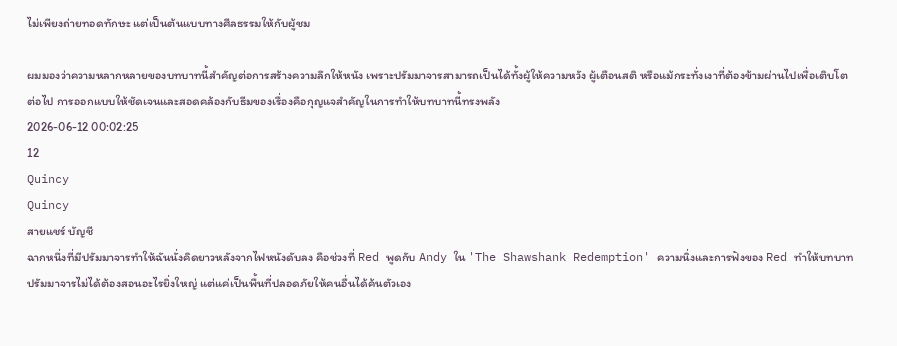ไม่เพียงถ่ายทอดทักษะ แต่เป็นต้นแบบทางศีลธรรมให้กับผู้ชม

ผมมองว่าความหลากหลายของบทบาทนี้สำคัญต่อการสร้างความลึกให้หนัง เพราะปรัมมาจารสามารถเป็นได้ทั้งผู้ให้ความหวัง ผู้เตือนสติ หรือแม้กระทั่งเงาที่ต้องข้ามผ่านไปเพื่อเติบโตต่อไป การออกแบบให้ชัดเจนและสอดคล้องกับธีมของเรื่องคือกุญแจสำคัญในการทำให้บทบาทนี้ทรงพลัง
2026-06-12 00:02:25
12
Quincy
Quincy
สายแชร์ บัญชี
ฉากหนึ่งที่มีปรัมมาจารทำให้ฉันนั่งคิดยาวหลังจากไฟหนังดับลง คือช่วงที่ Red พูดกับ Andy ใน 'The Shawshank Redemption' ความนิ่งและการฟังของ Red ทำให้บทบาทปรัมมาจารไม่ได้ต้องสอนอะไรยิ่งใหญ่ แต่แค่เป็นพื้นที่ปลอดภัยให้คนอื่นได้ค้นตัวเอง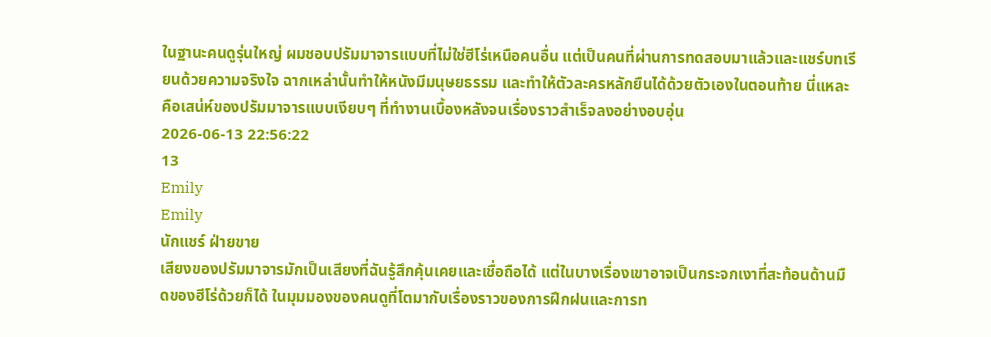ในฐานะคนดูรุ่นใหญ่ ผมชอบปรัมมาจารแบบที่ไม่ใช่ฮีโร่เหนือคนอื่น แต่เป็นคนที่ผ่านการทดสอบมาแล้วและแชร์บทเรียนด้วยความจริงใจ ฉากเหล่านั้นทำให้หนังมีมนุษยธรรม และทำให้ตัวละครหลักยืนได้ด้วยตัวเองในตอนท้าย นี่แหละคือเสน่ห์ของปรัมมาจารแบบเงียบๆ ที่ทำงานเบื้องหลังจนเรื่องราวสำเร็จลงอย่างอบอุ่น
2026-06-13 22:56:22
13
Emily
Emily
นักแชร์ ฝ่ายขาย
เสียงของปรัมมาจารมักเป็นเสียงที่ฉันรู้สึกคุ้นเคยและเชื่อถือได้ แต่ในบางเรื่องเขาอาจเป็นกระจกเงาที่สะท้อนด้านมืดของฮีโร่ด้วยก็ได้ ในมุมมองของคนดูที่โตมากับเรื่องราวของการฝึกฝนและการท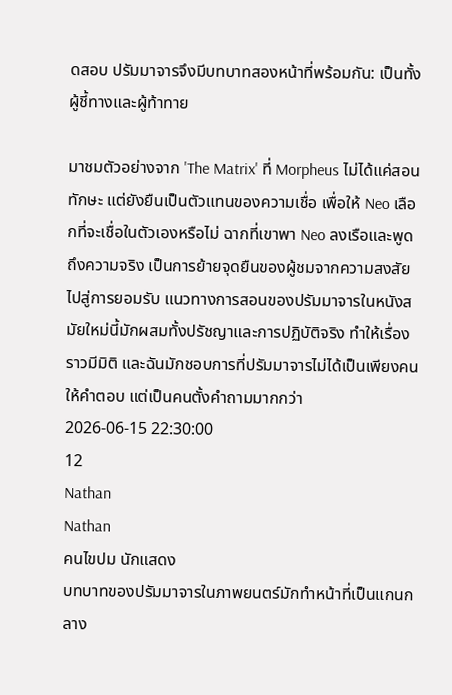ดสอบ ปรัมมาจารจึงมีบทบาทสองหน้าที่พร้อมกัน: เป็นทั้งผู้ชี้ทางและผู้ท้าทาย

มาชมตัวอย่างจาก 'The Matrix' ที่ Morpheus ไม่ได้แค่สอนทักษะ แต่ยังยืนเป็นตัวแทนของความเชื่อ เพื่อให้ Neo เลือกที่จะเชื่อในตัวเองหรือไม่ ฉากที่เขาพา Neo ลงเรือและพูดถึงความจริง เป็นการย้ายจุดยืนของผู้ชมจากความสงสัยไปสู่การยอมรับ แนวทางการสอนของปรัมมาจารในหนังสมัยใหม่นี้มักผสมทั้งปรัชญาและการปฏิบัติจริง ทำให้เรื่องราวมีมิติ และฉันมักชอบการที่ปรัมมาจารไม่ได้เป็นเพียงคนให้คำตอบ แต่เป็นคนตั้งคำถามมากกว่า
2026-06-15 22:30:00
12
Nathan
Nathan
คนไขปม นักแสดง
บทบาทของปรัมมาจารในภาพยนตร์มักทำหน้าที่เป็นแกนกลาง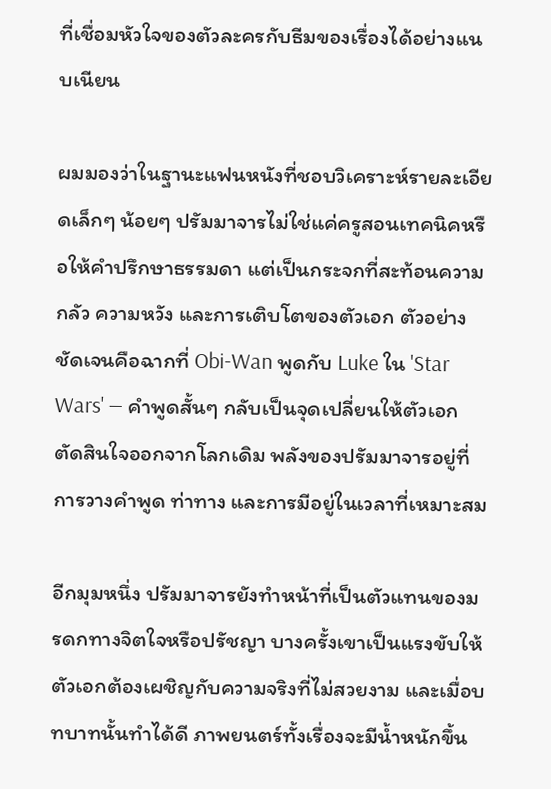ที่เชื่อมหัวใจของตัวละครกับธีมของเรื่องได้อย่างแนบเนียน

ผมมองว่าในฐานะแฟนหนังที่ชอบวิเคราะห์รายละเอียดเล็กๆ น้อยๆ ปรัมมาจารไม่ใช่แค่ครูสอนเทคนิคหรือให้คำปรึกษาธรรมดา แต่เป็นกระจกที่สะท้อนความกลัว ความหวัง และการเติบโตของตัวเอก ตัวอย่างชัดเจนคือฉากที่ Obi‑Wan พูดกับ Luke ใน 'Star Wars' — คำพูดสั้นๆ กลับเป็นจุดเปลี่ยนให้ตัวเอกตัดสินใจออกจากโลกเดิม พลังของปรัมมาจารอยู่ที่การวางคำพูด ท่าทาง และการมีอยู่ในเวลาที่เหมาะสม

อีกมุมหนึ่ง ปรัมมาจารยังทำหน้าที่เป็นตัวแทนของมรดกทางจิตใจหรือปรัชญา บางครั้งเขาเป็นแรงขับให้ตัวเอกต้องเผชิญกับความจริงที่ไม่สวยงาม และเมื่อบทบาทนั้นทำได้ดี ภาพยนตร์ทั้งเรื่องจะมีน้ำหนักขึ้น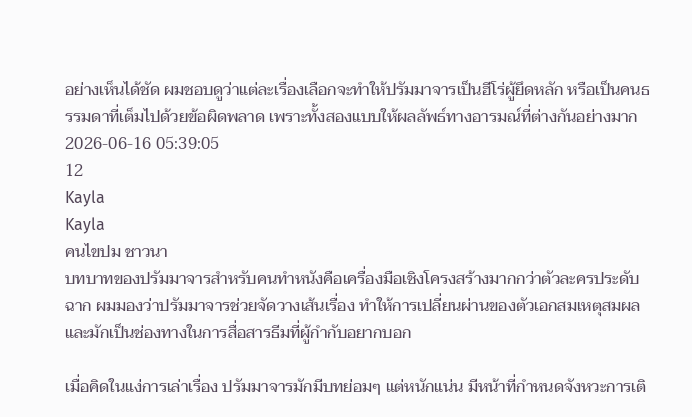อย่างเห็นได้ชัด ผมชอบดูว่าแต่ละเรื่องเลือกจะทำให้ปรัมมาจารเป็นฮีโร่ผู้ยึดหลัก หรือเป็นคนธรรมดาที่เต็มไปด้วยข้อผิดพลาด เพราะทั้งสองแบบให้ผลลัพธ์ทางอารมณ์ที่ต่างกันอย่างมาก
2026-06-16 05:39:05
12
Kayla
Kayla
คนไขปม ชาวนา
บทบาทของปรัมมาจารสำหรับคนทำหนังคือเครื่องมือเชิงโครงสร้างมากกว่าตัวละครประดับฉาก ผมมองว่าปรัมมาจารช่วยจัดวางเส้นเรื่อง ทำให้การเปลี่ยนผ่านของตัวเอกสมเหตุสมผล และมักเป็นช่องทางในการสื่อสารธีมที่ผู้กำกับอยากบอก

เมื่อคิดในแง่การเล่าเรื่อง ปรัมมาจารมักมีบทย่อมๆ แต่หนักแน่น มีหน้าที่กำหนดจังหวะการเติ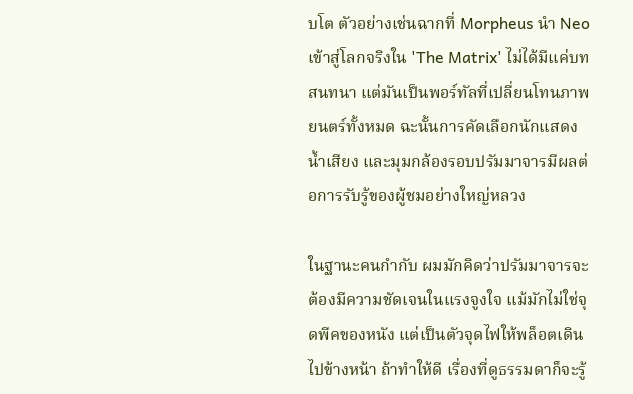บโต ตัวอย่างเช่นฉากที่ Morpheus นำ Neo เข้าสู่โลกจริงใน 'The Matrix' ไม่ได้มีแค่บทสนทนา แต่มันเป็นพอร์ทัลที่เปลี่ยนโทนภาพยนตร์ทั้งหมด ฉะนั้นการคัดเลือกนักแสดง น้ำเสียง และมุมกล้องรอบปรัมมาจารมีผลต่อการรับรู้ของผู้ชมอย่างใหญ่หลวง

ในฐานะคนกำกับ ผมมักคิดว่าปรัมมาจารจะต้องมีความชัดเจนในแรงจูงใจ แม้มักไม่ใช่จุดพีคของหนัง แต่เป็นตัวจุดไฟให้พล็อตเดินไปข้างหน้า ถ้าทำให้ดี เรื่องที่ดูธรรมดาก็จะรู้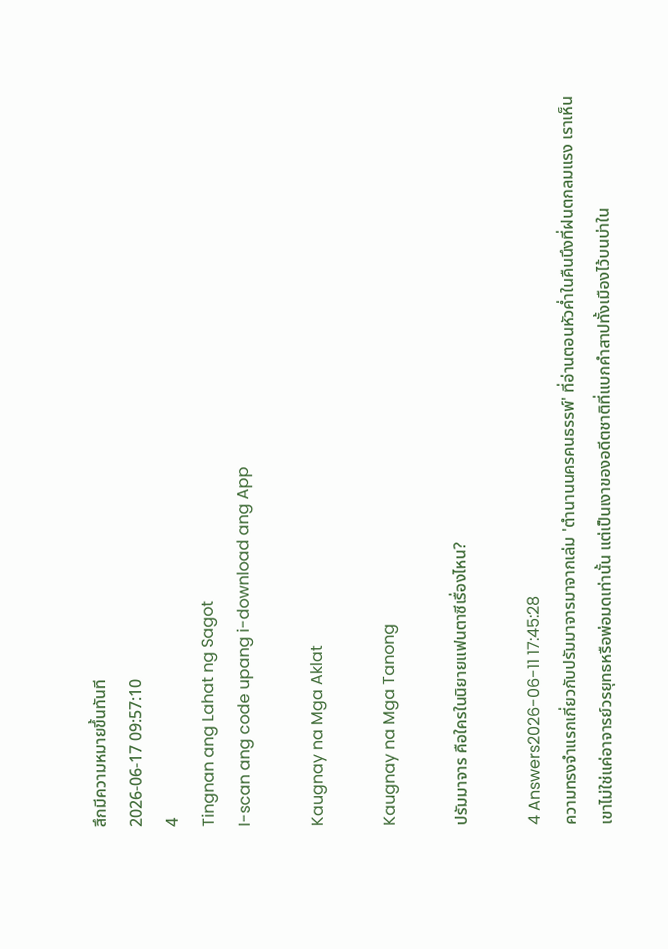สึกมีความหมายขึ้นทันที
2026-06-17 09:57:10
4
Tingnan ang Lahat ng Sagot
I-scan ang code upang i-download ang App

Kaugnay na Mga Aklat

Kaugnay na Mga Tanong

ปรัมมาจาร คือใครในนิยายแฟนตาซีเรื่องไหน?

4 Answers2026-06-11 17:45:28
ความทรงจำแรกเกี่ยวกับปรัมมาจารมาจากเล่ม 'ตำนานนครคนธรรพ์' ที่อ่านตอนหัวค่ำในคืนนึงที่ฝนตกลมแรง เราเห็นเขาไม่ใช่แค่อาจารย์วรยุทธหรือพ่อมดเท่านั้น แต่เป็นเงาของอดีตชาติที่แบกคำสาปทั้งเมืองไว้บนบ่าใน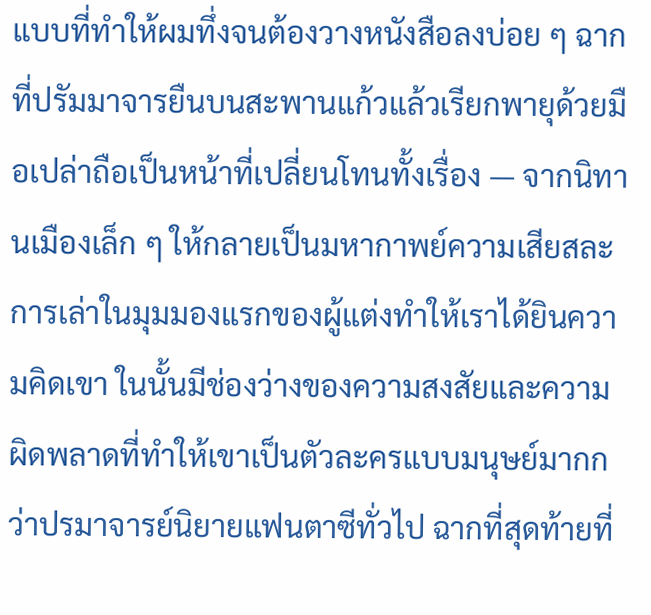แบบที่ทำให้ผมทึ่งจนต้องวางหนังสือลงบ่อย ๆ ฉากที่ปรัมมาจารยืนบนสะพานแก้วแล้วเรียกพายุด้วยมือเปล่าถือเป็นหน้าที่เปลี่ยนโทนทั้งเรื่อง — จากนิทานเมืองเล็ก ๆ ให้กลายเป็นมหากาพย์ความเสียสละ การเล่าในมุมมองแรกของผู้แต่งทำให้เราได้ยินความคิดเขา ในนั้นมีช่องว่างของความสงสัยและความผิดพลาดที่ทำให้เขาเป็นตัวละครแบบมนุษย์มากกว่าปรมาจารย์นิยายแฟนตาซีทั่วไป ฉากที่สุดท้ายที่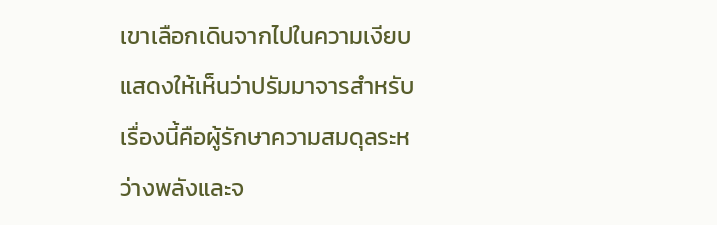เขาเลือกเดินจากไปในความเงียบ แสดงให้เห็นว่าปรัมมาจารสำหรับเรื่องนี้คือผู้รักษาความสมดุลระหว่างพลังและจ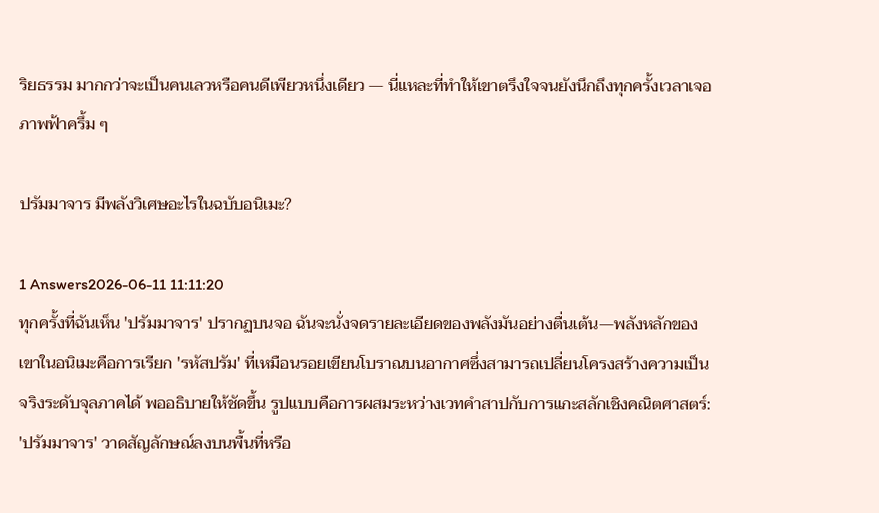ริยธรรม มากกว่าจะเป็นคนเลวหรือคนดีเพียวหนึ่งเดียว — นี่แหละที่ทำให้เขาตรึงใจจนยังนึกถึงทุกครั้งเวลาเจอภาพฟ้าครึ้ม ๆ

ปรัมมาจาร มีพลังวิเศษอะไรในฉบับอนิเมะ?

1 Answers2026-06-11 11:11:20
ทุกครั้งที่ฉันเห็น 'ปรัมมาจาร' ปรากฏบนจอ ฉันจะนั่งจดรายละเอียดของพลังมันอย่างตื่นเต้น—พลังหลักของเขาในอนิเมะคือการเรียก 'รหัสปรัม' ที่เหมือนรอยเขียนโบราณบนอากาศซึ่งสามารถเปลี่ยนโครงสร้างความเป็นจริงระดับจุลภาคได้ พออธิบายให้ชัดขึ้น รูปแบบคือการผสมระหว่างเวทคำสาปกับการแกะสลักเชิงคณิตศาสตร์: 'ปรัมมาจาร' วาดสัญลักษณ์ลงบนพื้นที่หรือ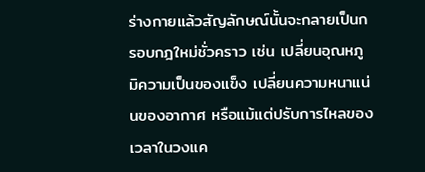ร่างกายแล้วสัญลักษณ์นั้นจะกลายเป็นกรอบกฎใหม่ชั่วคราว เช่น เปลี่ยนอุณหภูมิความเป็นของแข็ง เปลี่ยนความหนาแน่นของอากาศ หรือแม้แต่ปรับการไหลของเวลาในวงแค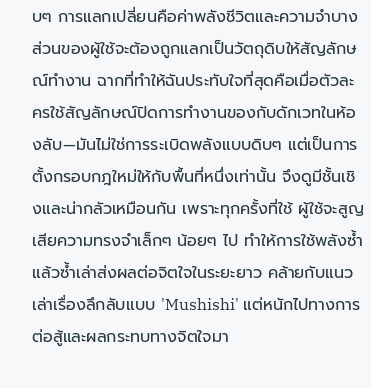บๆ การแลกเปลี่ยนคือค่าพลังชีวิตและความจำบางส่วนของผู้ใช้จะต้องถูกแลกเป็นวัตถุดิบให้สัญลักษณ์ทำงาน ฉากที่ทำให้ฉันประทับใจที่สุดคือเมื่อตัวละครใช้สัญลักษณ์ปิดการทำงานของกับดักเวทในห้องลับ—มันไม่ใช่การระเบิดพลังแบบดิบๆ แต่เป็นการตั้งกรอบกฎใหม่ให้กับพื้นที่หนึ่งเท่านั้น จึงดูมีชั้นเชิงและน่ากลัวเหมือนกัน เพราะทุกครั้งที่ใช้ ผู้ใช้จะสูญเสียความทรงจำเล็กๆ น้อยๆ ไป ทำให้การใช้พลังซ้ำแล้วซ้ำเล่าส่งผลต่อจิตใจในระยะยาว คล้ายกับแนวเล่าเรื่องลึกลับแบบ 'Mushishi' แต่หนักไปทางการต่อสู้และผลกระทบทางจิตใจมา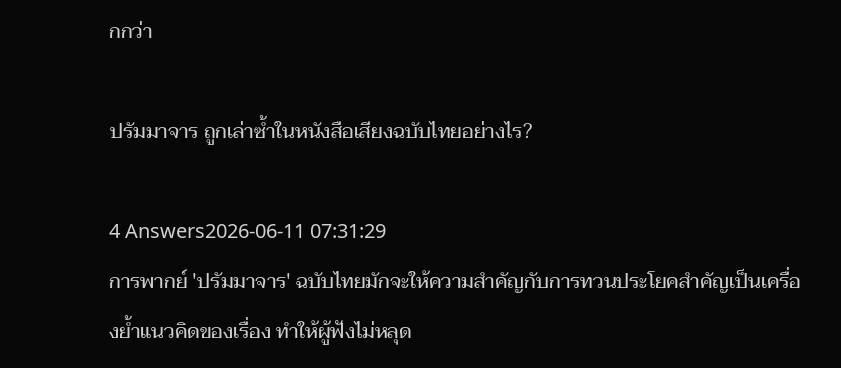กกว่า

ปรัมมาจาร ถูกเล่าซ้ำในหนังสือเสียงฉบับไทยอย่างไร?

4 Answers2026-06-11 07:31:29
การพากย์ 'ปรัมมาจาร' ฉบับไทยมักจะให้ความสำคัญกับการทวนประโยคสำคัญเป็นเครื่องย้ำแนวคิดของเรื่อง ทำให้ผู้ฟังไม่หลุด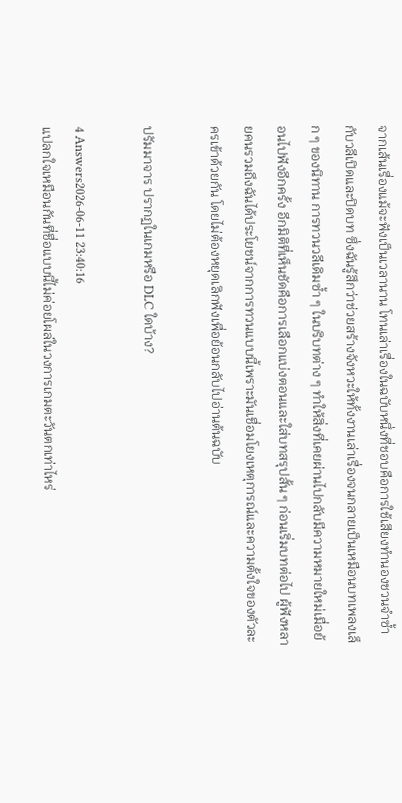จากเส้นเรื่องแม้จะฟังเป็นเวลานาน โทนเล่าเรื่องในฉบับหนึ่งที่ชอบคือการใช้เสียงทำนองชวนจำซ้ำกับวลีเปิดและปิดบท ซึ่งฉันรู้สึกว่าช่วยสร้างจังหวะให้ทั้งงานเล่าเรื่องจนกลายเป็นเหมือนบทเพลงเล็ก ๆ ของนิทาน การทวนวลีเดิมซ้ำ ๆ ในบริบทต่าง ๆ ทำให้สิ่งที่เคยผ่านไปกลับมีความหมายใหม่เมื่อย้อนไปฟังอีกครั้ง อีกมิติที่เห็นชัดคือการเลือกแบ่งตอนและใส่บทสรุปสั้น ๆ ก่อนเริ่มบทต่อไป ผู้ฟังหลายคนรวมถึงฉันได้ประโยชน์จากการทวนแบบนี้เพราะมันเชื่อมโยงเหตุการณ์และความตั้งใจของตัวละครเข้าด้วยกัน โดยไม่ต้องหยุดเลิกฟังเพื่อย้อนกลับไปอ่านต้นฉบับ

ปรัมมาจาร ปรากฏในเกมหรือ DLC ใดบ้าง?

4 Answers2026-06-11 23:40:16
แปลกใจเหมือนกันที่ชื่อแบบนี้ไม่ค่อยโผล่ในวงการเกมตะวันตกเท่าไหร่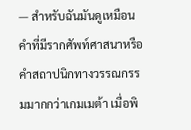— สำหรับฉันมันดูเหมือนคำที่มีรากศัพท์ศาสนาหรือคำสถาปนิกทางวรรณกรรมมากกว่าเกมเมต้า เมื่อพิ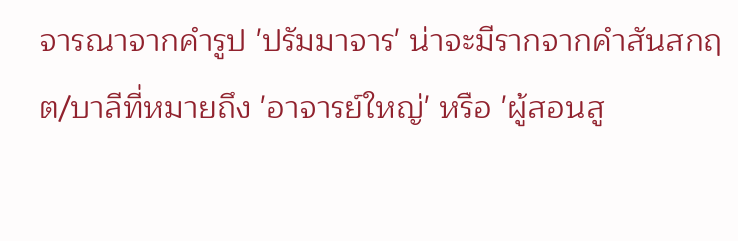จารณาจากคำรูป 'ปรัมมาจาร' น่าจะมีรากจากคำสันสกฤต/บาลีที่หมายถึง 'อาจารย์ใหญ่' หรือ 'ผู้สอนสู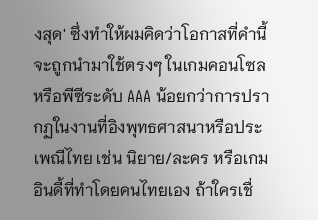งสุด' ซึ่งทำให้ผมคิดว่าโอกาสที่คำนี้จะถูกนำมาใช้ตรงๆ ในเกมคอนโซลหรือพีซีระดับ AAA น้อยกว่าการปรากฏในงานที่อิงพุทธศาสนาหรือประเพณีไทย เช่น นิยาย/ละคร หรือเกมอินดี้ที่ทำโดยคนไทยเอง ถ้าใครเชื่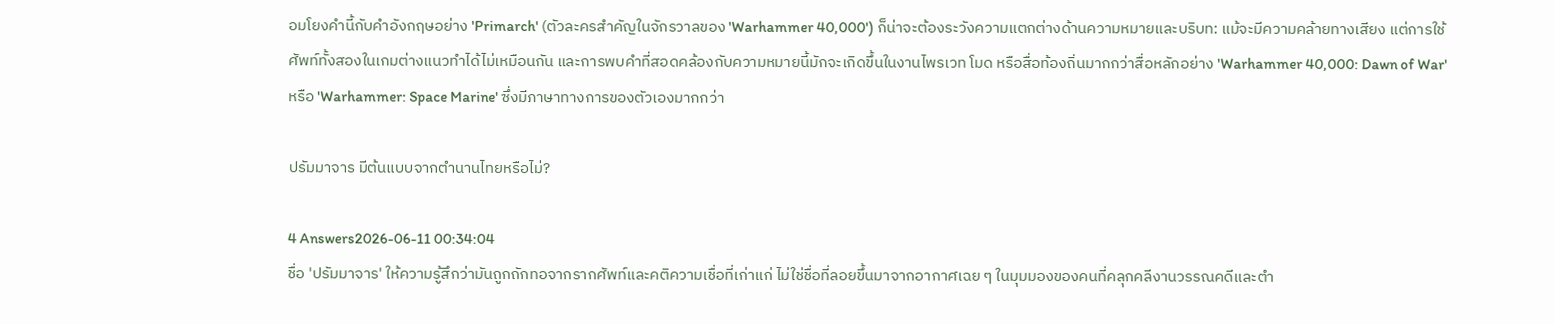อมโยงคำนี้กับคำอังกฤษอย่าง 'Primarch' (ตัวละครสำคัญในจักรวาลของ 'Warhammer 40,000') ก็น่าจะต้องระวังความแตกต่างด้านความหมายและบริบท: แม้จะมีความคล้ายทางเสียง แต่การใช้ศัพท์ทั้งสองในเกมต่างแนวทำได้ไม่เหมือนกัน และการพบคำที่สอดคล้องกับความหมายนี้มักจะเกิดขึ้นในงานไพรเวท โมด หรือสื่อท้องถิ่นมากกว่าสื่อหลักอย่าง 'Warhammer 40,000: Dawn of War' หรือ 'Warhammer: Space Marine' ซึ่งมีภาษาทางการของตัวเองมากกว่า

ปรัมมาจาร มีต้นแบบจากตำนานไทยหรือไม่?

4 Answers2026-06-11 00:34:04
ชื่อ 'ปรัมมาจาร' ให้ความรู้สึกว่ามันถูกถักทอจากรากศัพท์และคติความเชื่อที่เก่าแก่ ไม่ใช่ชื่อที่ลอยขึ้นมาจากอากาศเฉย ๆ ในมุมมองของคนที่คลุกคลีงานวรรณคดีและตำ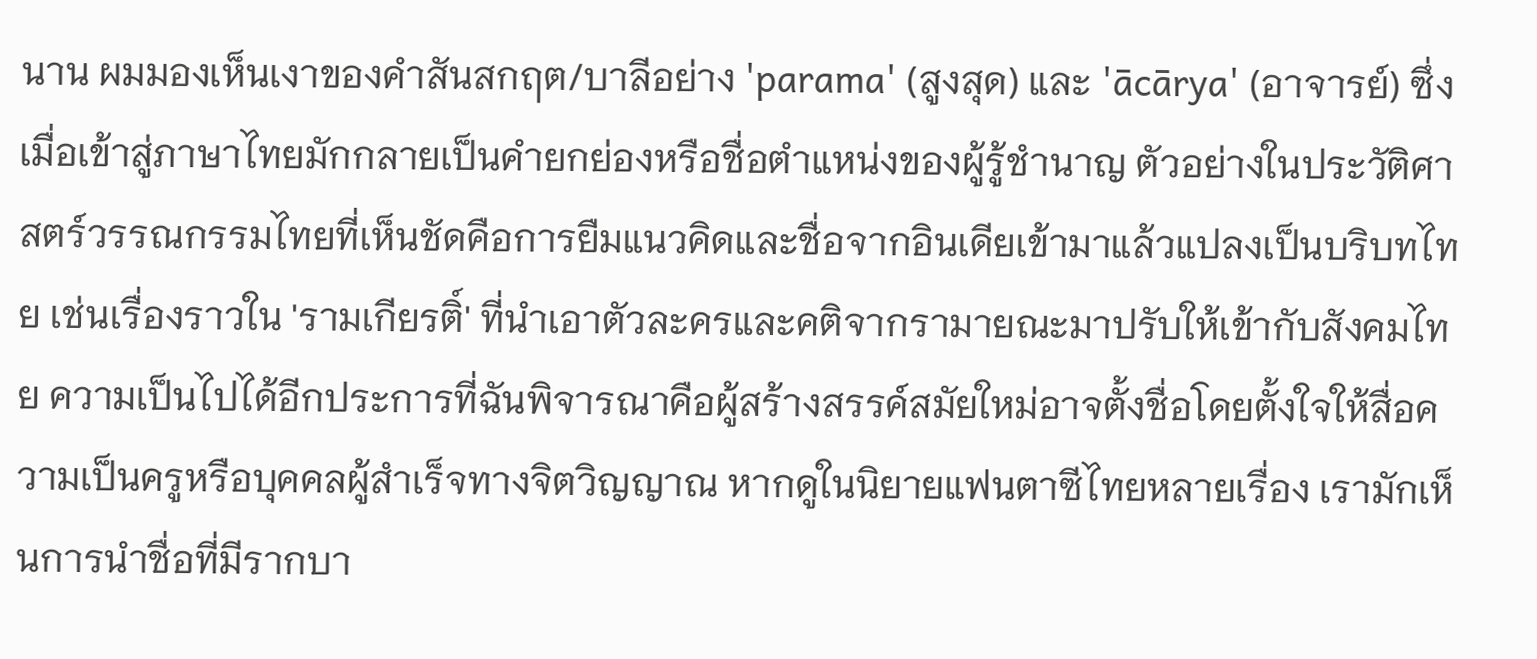นาน ผมมองเห็นเงาของคำสันสกฤต/บาลีอย่าง 'parama' (สูงสุด) และ 'ācārya' (อาจารย์) ซึ่งเมื่อเข้าสู่ภาษาไทยมักกลายเป็นคำยกย่องหรือชื่อตำแหน่งของผู้รู้ชำนาญ ตัวอย่างในประวัติศาสตร์วรรณกรรมไทยที่เห็นชัดคือการยืมแนวคิดและชื่อจากอินเดียเข้ามาแล้วแปลงเป็นบริบทไทย เช่นเรื่องราวใน 'รามเกียรติ์' ที่นำเอาตัวละครและคติจากรามายณะมาปรับให้เข้ากับสังคมไทย ความเป็นไปได้อีกประการที่ฉันพิจารณาคือผู้สร้างสรรค์สมัยใหม่อาจตั้งชื่อโดยตั้งใจให้สื่อความเป็นครูหรือบุคคลผู้สำเร็จทางจิตวิญญาณ หากดูในนิยายแฟนตาซีไทยหลายเรื่อง เรามักเห็นการนำชื่อที่มีรากบา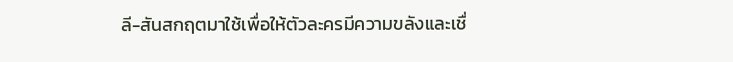ลี-สันสกฤตมาใช้เพื่อให้ตัวละครมีความขลังและเชื่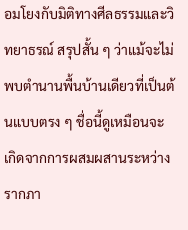อมโยงกับมิติทางศีลธรรมและวิทยาธรณ์ สรุปสั้น ๆ ว่าแม้จะไม่พบตำนานพื้นบ้านเดียวที่เป็นต้นแบบตรง ๆ ชื่อนี้ดูเหมือนจะเกิดจากการผสมผสานระหว่างรากภา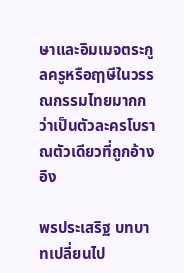ษาและอิมเมจตระกูลครูหรือฤๅษีในวรรณกรรมไทยมากกว่าเป็นตัวละครโบราณตัวเดียวที่ถูกอ้างอิง

พรประเสริฐ บทบาทเปลี่ยนไป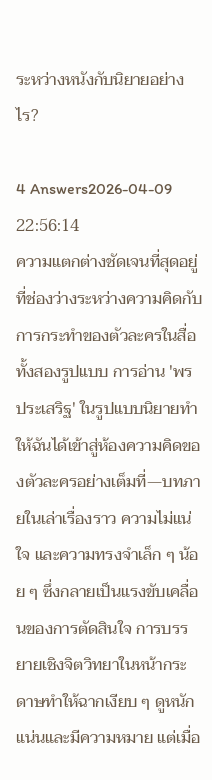ระหว่างหนังกับนิยายอย่างไร?

4 Answers2026-04-09 22:56:14
ความแตกต่างชัดเจนที่สุดอยู่ที่ช่องว่างระหว่างความคิดกับการกระทำของตัวละครในสื่อทั้งสองรูปแบบ การอ่าน 'พรประเสริฐ' ในรูปแบบนิยายทำให้ฉันได้เข้าสู่ห้องความคิดของตัวละครอย่างเต็มที่—บทภายในเล่าเรื่องราว ความไม่แน่ใจ และความทรงจำเล็ก ๆ น้อย ๆ ซึ่งกลายเป็นแรงขับเคลื่อนของการตัดสินใจ การบรรยายเชิงจิตวิทยาในหน้ากระดาษทำให้ฉากเงียบ ๆ ดูหนักแน่นและมีความหมาย แต่เมื่อ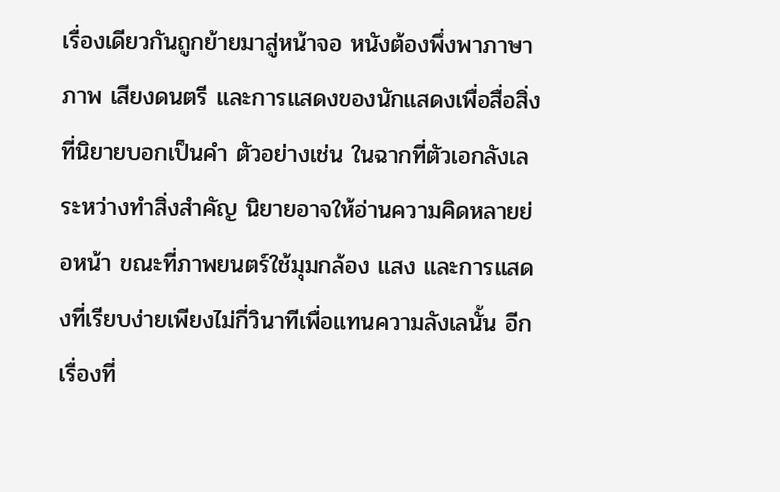เรื่องเดียวกันถูกย้ายมาสู่หน้าจอ หนังต้องพึ่งพาภาษาภาพ เสียงดนตรี และการแสดงของนักแสดงเพื่อสื่อสิ่งที่นิยายบอกเป็นคำ ตัวอย่างเช่น ในฉากที่ตัวเอกลังเลระหว่างทำสิ่งสำคัญ นิยายอาจให้อ่านความคิดหลายย่อหน้า ขณะที่ภาพยนตร์ใช้มุมกล้อง แสง และการแสดงที่เรียบง่ายเพียงไม่กี่วินาทีเพื่อแทนความลังเลนั้น อีกเรื่องที่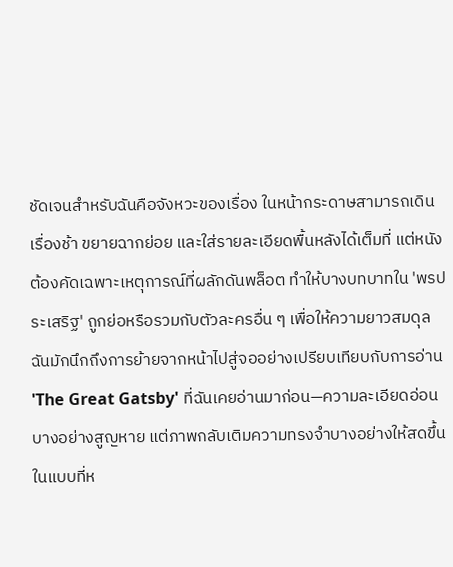ชัดเจนสำหรับฉันคือจังหวะของเรื่อง ในหน้ากระดาษสามารถเดินเรื่องช้า ขยายฉากย่อย และใส่รายละเอียดพื้นหลังได้เต็มที่ แต่หนังต้องคัดเฉพาะเหตุการณ์ที่ผลักดันพล็อต ทำให้บางบทบาทใน 'พรประเสริฐ' ถูกย่อหรือรวมกับตัวละครอื่น ๆ เพื่อให้ความยาวสมดุล ฉันมักนึกถึงการย้ายจากหน้าไปสู่จออย่างเปรียบเทียบกับการอ่าน 'The Great Gatsby' ที่ฉันเคยอ่านมาก่อน—ความละเอียดอ่อนบางอย่างสูญหาย แต่ภาพกลับเติมความทรงจำบางอย่างให้สดขึ้นในแบบที่ห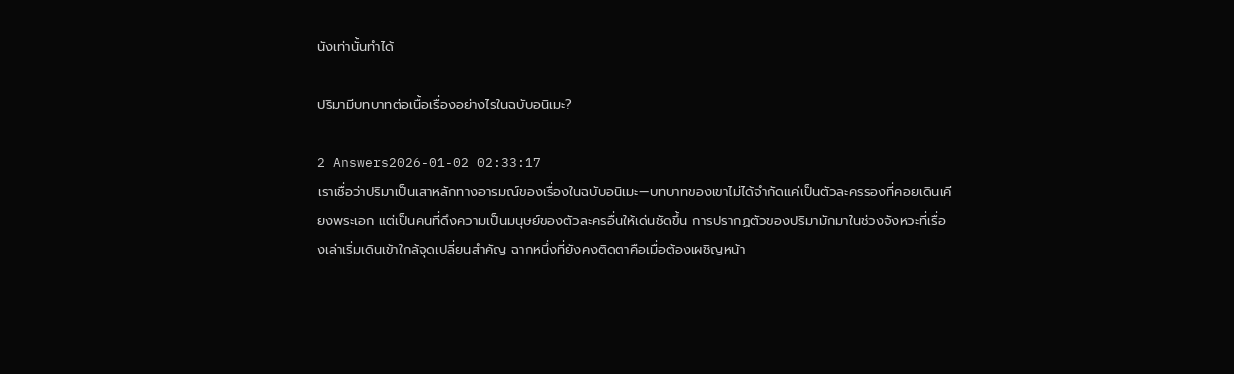นังเท่านั้นทำได้

ปริมามีบทบาทต่อเนื้อเรื่องอย่างไรในฉบับอนิเมะ?

2 Answers2026-01-02 02:33:17
เราเชื่อว่าปริมาเป็นเสาหลักทางอารมณ์ของเรื่องในฉบับอนิเมะ—บทบาทของเขาไม่ได้จำกัดแค่เป็นตัวละครรองที่คอยเดินเคียงพระเอก แต่เป็นคนที่ดึงความเป็นมนุษย์ของตัวละครอื่นให้เด่นชัดขึ้น การปรากฏตัวของปริมามักมาในช่วงจังหวะที่เรื่องเล่าเริ่มเดินเข้าใกล้จุดเปลี่ยนสำคัญ ฉากหนึ่งที่ยังคงติดตาคือเมื่อต้องเผชิญหน้า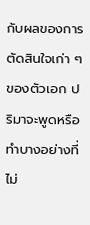กับผลของการตัดสินใจเก่า ๆ ของตัวเอก ปริมาจะพูดหรือทำบางอย่างที่ไม่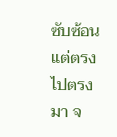ซับซ้อนแต่ตรงไปตรงมา จ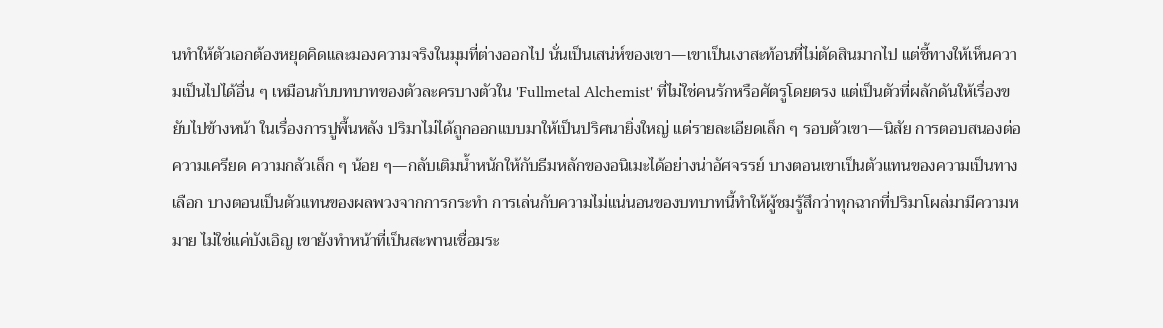นทำให้ตัวเอกต้องหยุดคิดและมองความจริงในมุมที่ต่างออกไป นั่นเป็นเสน่ห์ของเขา—เขาเป็นเงาสะท้อนที่ไม่ตัดสินมากไป แต่ชี้ทางให้เห็นความเป็นไปได้อื่น ๆ เหมือนกับบทบาทของตัวละครบางตัวใน 'Fullmetal Alchemist' ที่ไม่ใช่คนรักหรือศัตรูโดยตรง แต่เป็นตัวที่ผลักดันให้เรื่องขยับไปข้างหน้า ในเรื่องการปูพื้นหลัง ปริมาไม่ได้ถูกออกแบบมาให้เป็นปริศนายิ่งใหญ่ แต่รายละเอียดเล็ก ๆ รอบตัวเขา—นิสัย การตอบสนองต่อความเครียด ความกลัวเล็ก ๆ น้อย ๆ—กลับเติมน้ำหนักให้กับธีมหลักของอนิเมะได้อย่างน่าอัศจรรย์ บางตอนเขาเป็นตัวแทนของความเป็นทางเลือก บางตอนเป็นตัวแทนของผลพวงจากการกระทำ การเล่นกับความไม่แน่นอนของบทบาทนี้ทำให้ผู้ชมรู้สึกว่าทุกฉากที่ปริมาโผล่มามีความหมาย ไม่ใช่แค่บังเอิญ เขายังทำหน้าที่เป็นสะพานเชื่อมระ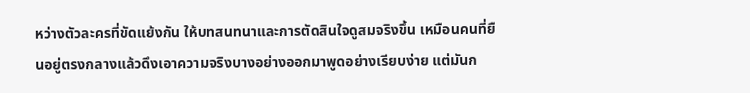หว่างตัวละครที่ขัดแย้งกัน ให้บทสนทนาและการตัดสินใจดูสมจริงขึ้น เหมือนคนที่ยืนอยู่ตรงกลางแล้วดึงเอาความจริงบางอย่างออกมาพูดอย่างเรียบง่าย แต่มันก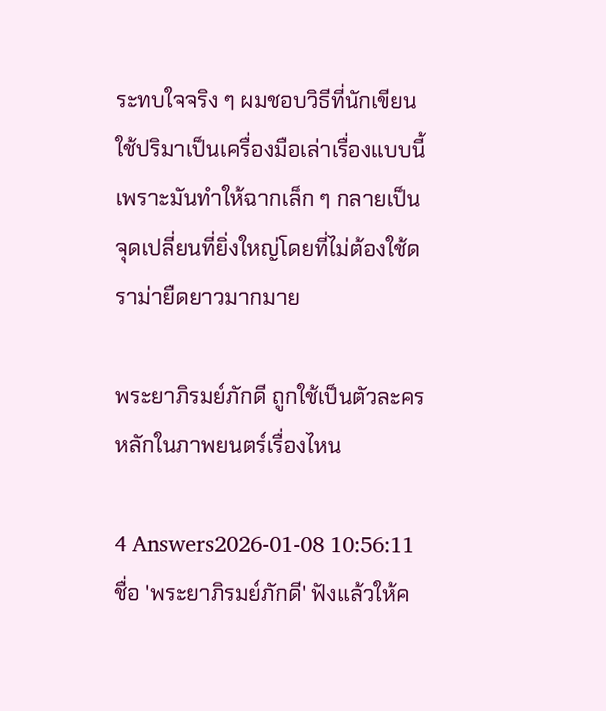ระทบใจจริง ๆ ผมชอบวิธีที่นักเขียนใช้ปริมาเป็นเครื่องมือเล่าเรื่องแบบนี้ เพราะมันทำให้ฉากเล็ก ๆ กลายเป็นจุดเปลี่ยนที่ยิ่งใหญ่โดยที่ไม่ต้องใช้ดราม่ายืดยาวมากมาย

พระยาภิรมย์ภักดี ถูกใช้เป็นตัวละครหลักในภาพยนตร์เรื่องไหน

4 Answers2026-01-08 10:56:11
ชื่อ 'พระยาภิรมย์ภักดี' ฟังแล้วให้ค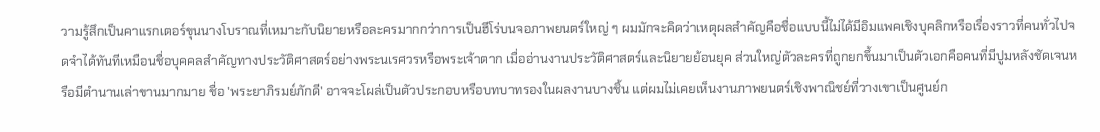วามรู้สึกเป็นคาแรกเตอร์ขุนนางโบราณที่เหมาะกับนิยายหรือละครมากกว่าการเป็นฮีโร่บนจอภาพยนตร์ใหญ่ ๆ ผมมักจะคิดว่าเหตุผลสำคัญคือชื่อแบบนี้ไม่ได้มีอิมแพคเชิงบุคลิกหรือเรื่องราวที่คนทั่วไปจดจำได้ทันทีเหมือนชื่อบุคคลสำคัญทางประวัติศาสตร์อย่างพระนเรศวรหรือพระเจ้าตาก เมื่ออ่านงานประวัติศาสตร์และนิยายย้อนยุค ส่วนใหญ่ตัวละครที่ถูกยกขึ้นมาเป็นตัวเอกคือคนที่มีปูมหลังชัดเจนหรือมีตำนานเล่าขานมากมาย ชื่อ 'พระยาภิรมย์ภักดี' อาจจะโผล่เป็นตัวประกอบหรือบทบาทรองในผลงานบางชิ้น แต่ผมไม่เคยเห็นงานภาพยนตร์เชิงพาณิชย์ที่วางเขาเป็นศูนย์ก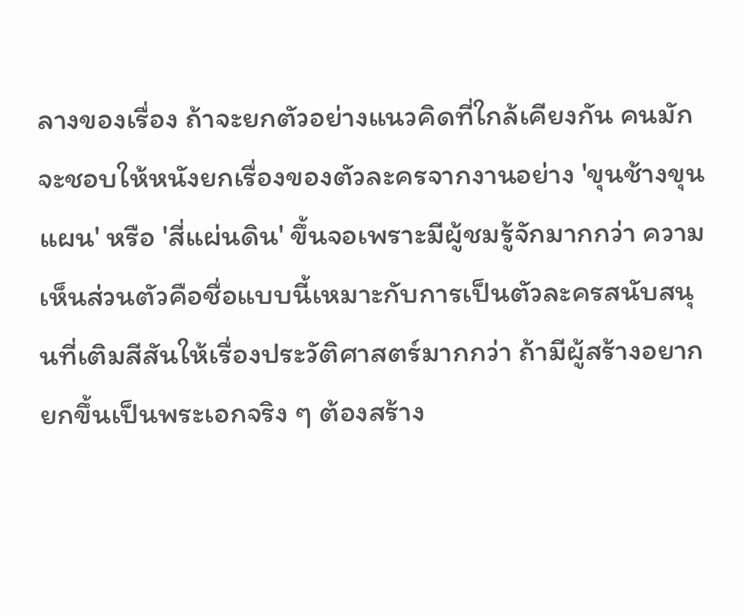ลางของเรื่อง ถ้าจะยกตัวอย่างแนวคิดที่ใกล้เคียงกัน คนมักจะชอบให้หนังยกเรื่องของตัวละครจากงานอย่าง 'ขุนช้างขุนแผน' หรือ 'สี่แผ่นดิน' ขึ้นจอเพราะมีผู้ชมรู้จักมากกว่า ความเห็นส่วนตัวคือชื่อแบบนี้เหมาะกับการเป็นตัวละครสนับสนุนที่เติมสีสันให้เรื่องประวัติศาสตร์มากกว่า ถ้ามีผู้สร้างอยากยกขึ้นเป็นพระเอกจริง ๆ ต้องสร้าง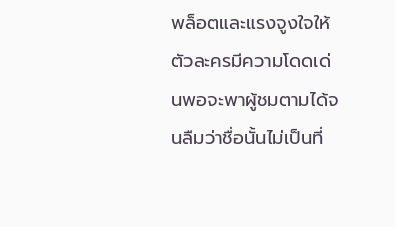พล็อตและแรงจูงใจให้ตัวละครมีความโดดเด่นพอจะพาผู้ชมตามได้จนลืมว่าชื่อนั้นไม่เป็นที่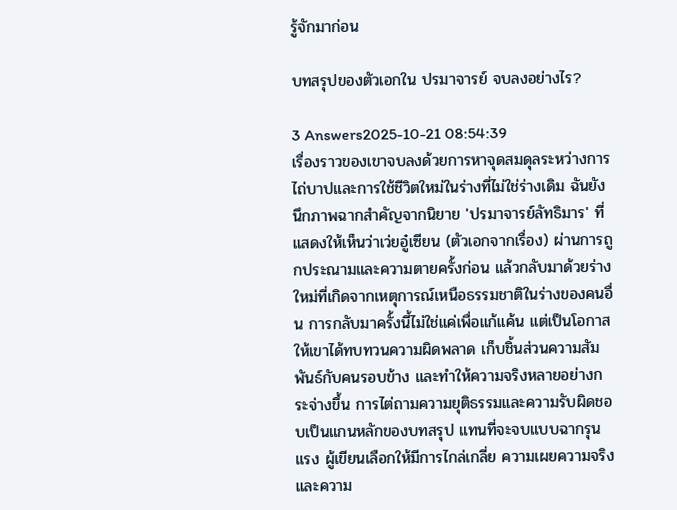รู้จักมาก่อน

บทสรุปของตัวเอกใน ปรมาจารย์ จบลงอย่างไร?

3 Answers2025-10-21 08:54:39
เรื่องราวของเขาจบลงด้วยการหาจุดสมดุลระหว่างการไถ่บาปและการใช้ชีวิตใหม่ในร่างที่ไม่ใช่ร่างเดิม ฉันยังนึกภาพฉากสำคัญจากนิยาย 'ปรมาจารย์ลัทธิมาร' ที่แสดงให้เห็นว่าเว่ยอู๋เซียน (ตัวเอกจากเรื่อง) ผ่านการถูกประณามและความตายครั้งก่อน แล้วกลับมาด้วยร่างใหม่ที่เกิดจากเหตุการณ์เหนือธรรมชาติในร่างของคนอื่น การกลับมาครั้งนี้ไม่ใช่แค่เพื่อแก้แค้น แต่เป็นโอกาสให้เขาได้ทบทวนความผิดพลาด เก็บชิ้นส่วนความสัมพันธ์กับคนรอบข้าง และทำให้ความจริงหลายอย่างกระจ่างขึ้น การไต่ถามความยุติธรรมและความรับผิดชอบเป็นแกนหลักของบทสรุป แทนที่จะจบแบบฉากรุนแรง ผู้เขียนเลือกให้มีการไกล่เกลี่ย ความเผยความจริง และความ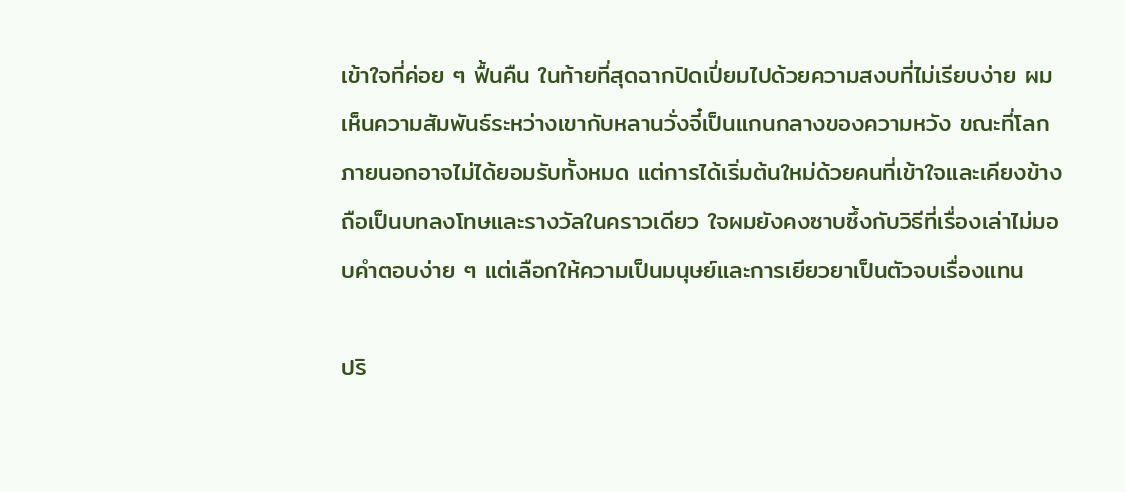เข้าใจที่ค่อย ๆ ฟื้นคืน ในท้ายที่สุดฉากปิดเปี่ยมไปด้วยความสงบที่ไม่เรียบง่าย ผมเห็นความสัมพันธ์ระหว่างเขากับหลานวั่งจี๋เป็นแกนกลางของความหวัง ขณะที่โลกภายนอกอาจไม่ได้ยอมรับทั้งหมด แต่การได้เริ่มต้นใหม่ด้วยคนที่เข้าใจและเคียงข้างถือเป็นบทลงโทษและรางวัลในคราวเดียว ใจผมยังคงซาบซึ้งกับวิธีที่เรื่องเล่าไม่มอบคำตอบง่าย ๆ แต่เลือกให้ความเป็นมนุษย์และการเยียวยาเป็นตัวจบเรื่องแทน

ปริ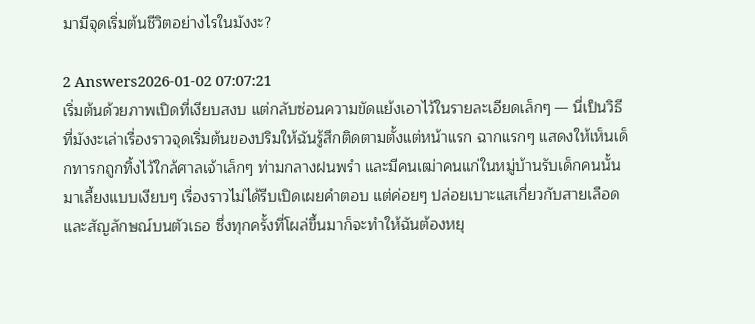มามีจุดเริ่มต้นชีวิตอย่างไรในมังงะ?

2 Answers2026-01-02 07:07:21
เริ่มต้นด้วยภาพเปิดที่เงียบสงบ แต่กลับซ่อนความขัดแย้งเอาไว้ในรายละเอียดเล็กๆ — นี่เป็นวิธีที่มังงะเล่าเรื่องราวจุดเริ่มต้นของปริมให้ฉันรู้สึกติดตามตั้งแต่หน้าแรก ฉากแรกๆ แสดงให้เห็นเด็กทารกถูกทิ้งไว้ใกล้ศาลเจ้าเล็กๆ ท่ามกลางฝนพรำ และมีคนเฒ่าคนแก่ในหมู่บ้านรับเด็กคนนั้นมาเลี้ยงแบบเงียบๆ เรื่องราวไม่ได้รีบเปิดเผยคำตอบ แต่ค่อยๆ ปล่อยเบาะแสเกี่ยวกับสายเลือดและสัญลักษณ์บนตัวเธอ ซึ่งทุกครั้งที่โผล่ขึ้นมาก็จะทำให้ฉันต้องหยุ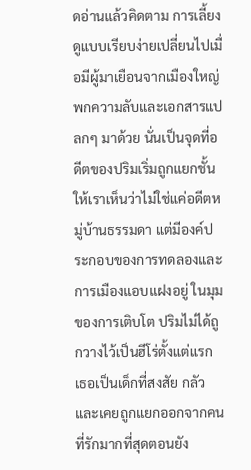ดอ่านแล้วคิดตาม การเลี้ยงดูแบบเรียบง่ายเปลี่ยนไปเมื่อมีผู้มาเยือนจากเมืองใหญ่ พกความลับและเอกสารแปลกๆ มาด้วย นั่นเป็นจุดที่อดีตของปริมเริ่มถูกแยกชั้นให้เราเห็นว่าไม่ใช่แค่อดีตหมู่บ้านธรรมดา แต่มีองค์ประกอบของการทดลองและการเมืองแอบแฝงอยู่ ในมุมของการเติบโต ปริมไม่ได้ถูกวางไว้เป็นฮีโร่ตั้งแต่แรก เธอเป็นเด็กที่สงสัย กลัว และเคยถูกแยกออกจากคนที่รักมากที่สุดตอนยัง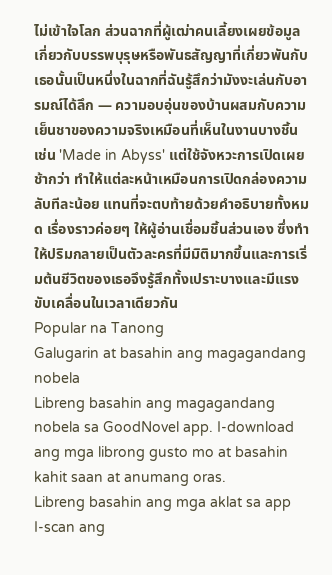ไม่เข้าใจโลก ส่วนฉากที่ผู้เฒ่าคนเลี้ยงเผยข้อมูลเกี่ยวกับบรรพบุรุษหรือพันธสัญญาที่เกี่ยวพันกับเธอนั้นเป็นหนึ่งในฉากที่ฉันรู้สึกว่ามังงะเล่นกับอารมณ์ได้ลึก — ความอบอุ่นของบ้านผสมกับความเย็นชาของความจริงเหมือนที่เห็นในงานบางชิ้น เช่น 'Made in Abyss' แต่ใช้จังหวะการเปิดเผยช้ากว่า ทำให้แต่ละหน้าเหมือนการเปิดกล่องความลับทีละน้อย แทนที่จะตบท้ายด้วยคำอธิบายทั้งหมด เรื่องราวค่อยๆ ให้ผู้อ่านเชื่อมชิ้นส่วนเอง ซึ่งทำให้ปริมกลายเป็นตัวละครที่มีมิติมากขึ้นและการเริ่มต้นชีวิตของเธอจึงรู้สึกทั้งเปราะบางและมีแรงขับเคลื่อนในเวลาเดียวกัน
Popular na Tanong
Galugarin at basahin ang magagandang nobela
Libreng basahin ang magagandang nobela sa GoodNovel app. I-download ang mga librong gusto mo at basahin kahit saan at anumang oras.
Libreng basahin ang mga aklat sa app
I-scan ang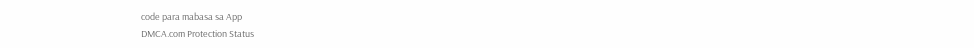code para mabasa sa App
DMCA.com Protection Status